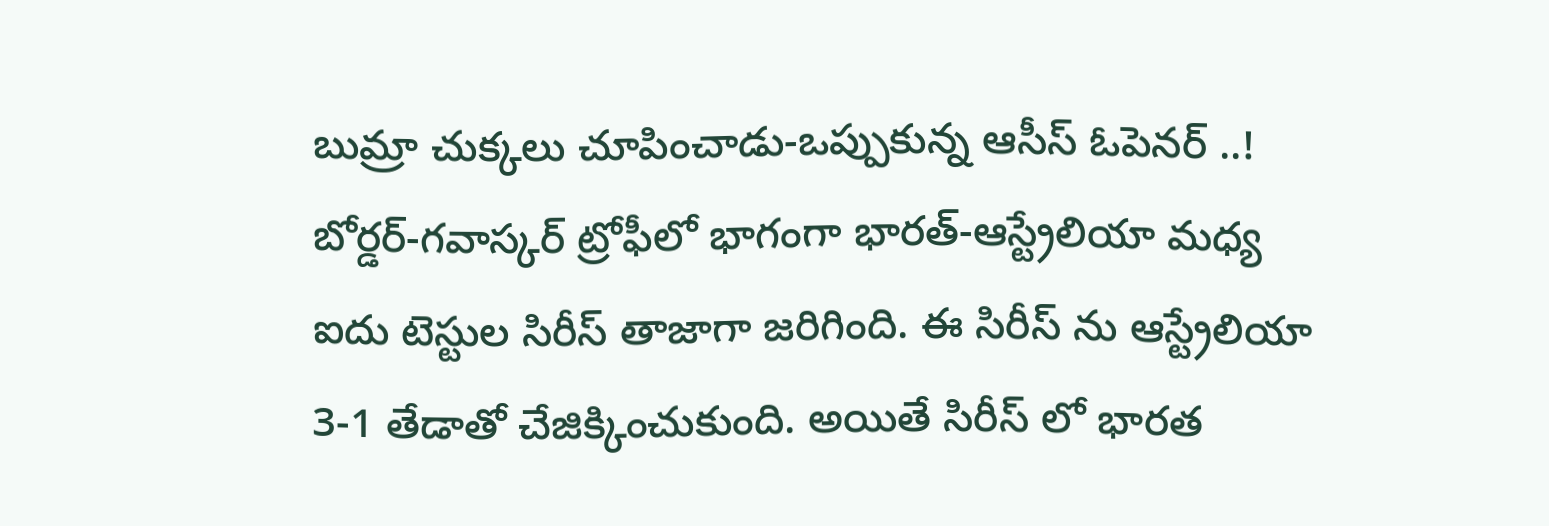బుమ్రా చుక్కలు చూపించాడు-ఒప్పుకున్న ఆసీస్ ఓపెనర్ ..!
బోర్డర్-గవాస్కర్ ట్రోఫీలో భాగంగా భారత్-ఆస్ట్రేలియా మధ్య ఐదు టెస్టుల సిరీస్ తాజాగా జరిగింది. ఈ సిరీస్ ను ఆస్ట్రేలియా 3-1 తేడాతో చేజిక్కించుకుంది. అయితే సిరీస్ లో భారత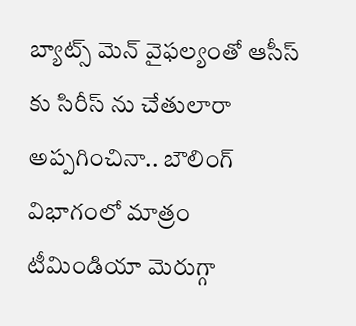బ్యాట్స్ మెన్ వైఫల్యంతో ఆసీస్ కు సిరీస్ ను చేతులారా అప్పగించినా.. బౌలింగ్ విభాగంలో మాత్రం టీమిండియా మెరుగ్గా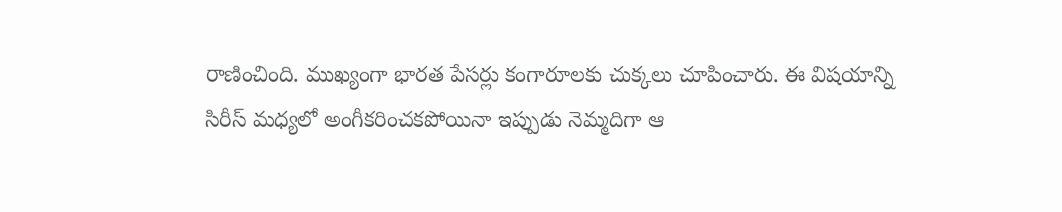రాణించింది. ముఖ్యంగా భారత పేసర్లు కంగారూలకు చుక్కలు చూపించారు. ఈ విషయాన్ని సిరీస్ మధ్యలో అంగీకరించకపోయినా ఇప్పుడు నెమ్మదిగా ఆ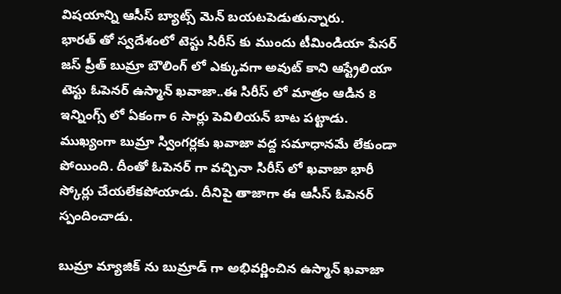విషయాన్ని ఆసీస్ బ్యాట్స్ మెన్ బయటపెడుతున్నారు.
భారత్ తో స్వదేశంలో టెస్టు సిరీస్ కు ముందు టీమిండియా పేసర్ జస్ ప్రీత్ బుమ్రా బౌలింగ్ లో ఎక్కువగా అవుట్ కాని ఆస్ట్రేలియా టెస్టు ఓపెనర్ ఉస్మాన్ ఖవాజా..ఈ సిరీస్ లో మాత్రం ఆడిన 8 ఇన్నింగ్స్ లో ఏకంగా 6 సార్లు పెవిలియన్ బాట పట్టాడు. ముఖ్యంగా బుమ్రా స్వింగర్లకు ఖవాజా వద్ద సమాధానమే లేకుండా పోయింది. దీంతో ఓపెనర్ గా వచ్చినా సిరీస్ లో ఖవాజా భారీ స్కోర్లు చేయలేకపోయాడు. దీనిపై తాజాగా ఈ ఆసీస్ ఓపెనర్ స్పందించాడు.

బుమ్రా మ్యాజిక్ ను బుమ్రాడ్ గా అభివర్ణించిన ఉస్మాన్ ఖవాజా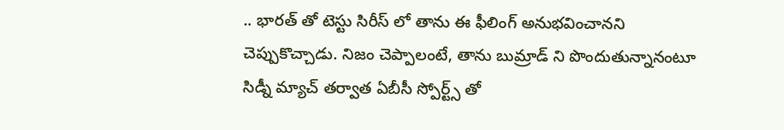.. భారత్ తో టెస్టు సిరీస్ లో తాను ఈ ఫీలింగ్ అనుభవించానని చెప్పుకొచ్చాడు. నిజం చెప్పాలంటే, తాను బుమ్రాడ్ ని పొందుతున్నానంటూ సిడ్నీ మ్యాచ్ తర్వాత ఏబీసీ స్పోర్ట్స్ తో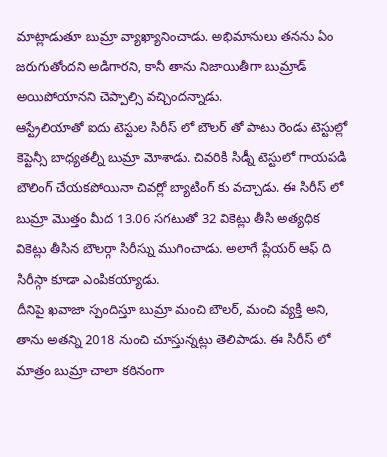మాట్లాడుతూ బుమ్రా వ్యాఖ్యానించాడు. అభిమానులు తనను ఏం జరుగుతోందని అడిగారని, కానీ తాను నిజాయితీగా బుమ్రాడ్ అయిపోయానని చెప్పాల్సి వచ్చిందన్నాడు.
ఆస్ట్రేలియాతో ఐదు టెస్టుల సిరీస్ లో బౌలర్ తో పాటు రెండు టెస్టుల్లో కెప్టెన్సీ బాధ్యతల్నీ బుమ్రా మోశాడు. చివరికి సిడ్నీ టెస్టులో గాయపడి బౌలింగ్ చేయకపోయినా చివర్లో బ్యాటింగ్ కు వచ్చాడు. ఈ సిరీస్ లో బుమ్రా మొత్తం మీద 13.06 సగటుతో 32 వికెట్లు తీసి అత్యధిక వికెట్లు తీసిన బౌలర్గా సిరీస్ను ముగించాడు. అలాగే ప్లేయర్ ఆఫ్ ది సిరీస్గా కూడా ఎంపికయ్యాడు.
దీనిపై ఖవాజా స్పందిస్తూ బుమ్రా మంచి బౌలర్, మంచి వ్యక్తి అని, తాను అతన్ని 2018 నుంచి చూస్తున్నట్లు తెలిపాడు. ఈ సిరీస్ లో మాత్రం బుమ్రా చాలా కఠినంగా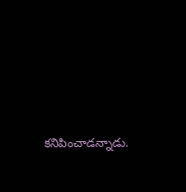కనిపించాడన్నాడు.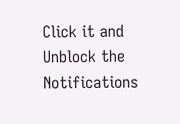Click it and Unblock the Notifications